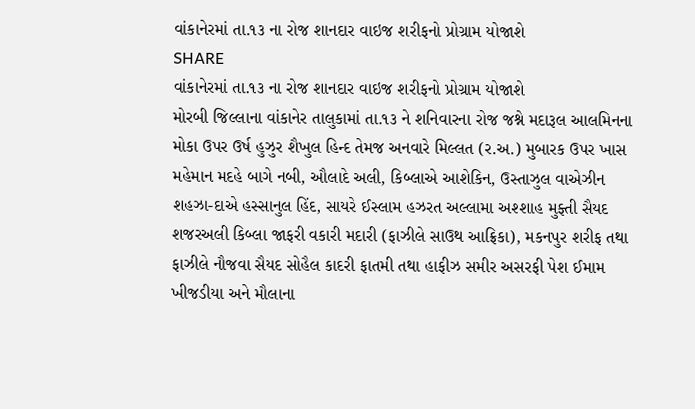વાંકાનેરમાં તા.૧૩ ના રોજ શાનદાર વાઇજ શરીફનો પ્રોગ્રામ યોજાશે
SHARE
વાંકાનેરમાં તા.૧૩ ના રોજ શાનદાર વાઇજ શરીફનો પ્રોગ્રામ યોજાશે
મોરબી જિલ્લાના વાંકાનેર તાલુકામાં તા.૧૩ ને શનિવારના રોજ જશ્ને મદારૂલ આલમિનના મોકા ઉપર ઉર્ષ હુઝુર શૈખુલ હિન્દ તેમજ અનવારે મિલ્લત (ર.અ.) મુબારક ઉપર ખાસ મહેમાન મદહે બાગે નબી, ઔલાદે અલી, કિબ્લાએ આશેકિન, ઉસ્તાઝુલ વાએઝીન શહઝા-દાએ હસ્સાનુલ હિંદ, સાયરે ઈસ્લામ હઝરત અલ્લામા અશ્શાહ મુફ્તી સૈયદ શજરઅલી કિબ્લા જાફરી વકારી મદારી (ફાઝીલે સાઉથ આફ્રિકા), મકનપુર શરીફ તથા ફાઝીલે નૌજવા સૈયદ સોહૈલ કાદરી ફાતમી તથા હાફીઝ સમીર અસરફી પેશ ઈમામ ખીજડીયા અને મૌલાના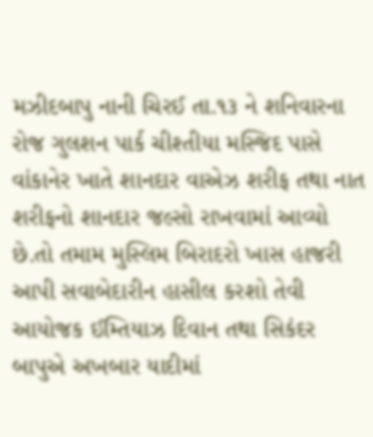મઝીદબાપુ નાની ચિરઈ તા.૧૩ ને શનિવારના રોજ ગુલશન પાર્ક ચીશ્તીયા મસ્જિદ પાસે વાંકાનેર ખાતે શાનદાર વાએઝ શરીફ તથા નાત શરીફનો શાનદાર જલ્સો રાખવામાં આવ્યો છે.તો તમામ મુસ્લિમ બિરાદરો ખાસ હાજરી આપી સવાબેદારીન હાસીલ કરશો તેવી આયોજક ઈમ્તિયાઝ દિવાન તથા સિકંદર બાપુએ અખબાર યાદીમાં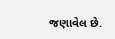જણાવેલ છે.